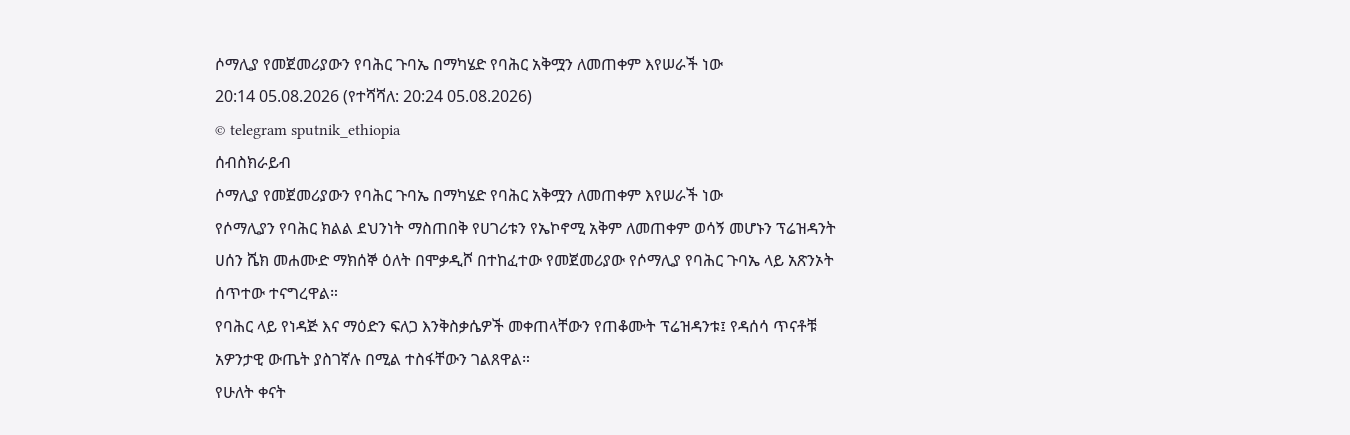ሶማሊያ የመጀመሪያውን የባሕር ጉባኤ በማካሄድ የባሕር አቅሟን ለመጠቀም እየሠራች ነው
20:14 05.08.2026 (የተሻሻለ: 20:24 05.08.2026)
© telegram sputnik_ethiopia
ሰብስክራይብ
ሶማሊያ የመጀመሪያውን የባሕር ጉባኤ በማካሄድ የባሕር አቅሟን ለመጠቀም እየሠራች ነው
የሶማሊያን የባሕር ክልል ደህንነት ማስጠበቅ የሀገሪቱን የኤኮኖሚ አቅም ለመጠቀም ወሳኝ መሆኑን ፕሬዝዳንት ሀሰን ሼክ መሐሙድ ማክሰኞ ዕለት በሞቃዲሾ በተከፈተው የመጀመሪያው የሶማሊያ የባሕር ጉባኤ ላይ አጽንኦት ሰጥተው ተናግረዋል።
የባሕር ላይ የነዳጅ እና ማዕድን ፍለጋ እንቅስቃሴዎች መቀጠላቸውን የጠቆሙት ፕሬዝዳንቱ፤ የዳሰሳ ጥናቶቹ አዎንታዊ ውጤት ያስገኛሉ በሚል ተስፋቸውን ገልጸዋል።
የሁለት ቀናት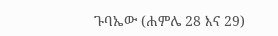ጉባኤው (ሐምሌ 28 እና 29)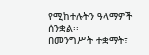የሚከተሉትን ዓላማዎች ሰንቋል፡፡
በመንግሥት ተቋማት፣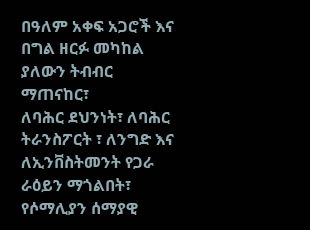በዓለም አቀፍ አጋሮች እና በግል ዘርፉ መካከል ያለውን ትብብር ማጠናከር፣
ለባሕር ደህንነት፣ ለባሕር ትራንስፖርት ፣ ለንግድ እና ለኢንቨስትመንት የጋራ ራዕይን ማጎልበት፣
የሶማሊያን ሰማያዊ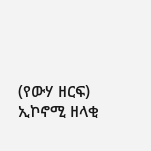(የውሃ ዘርፍ) ኢኮኖሚ ዘላቂ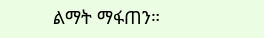ልማት ማፋጠን።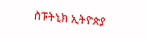ስፑትኒክ ኢትዮጵያ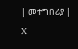| መተግበሪያ | X